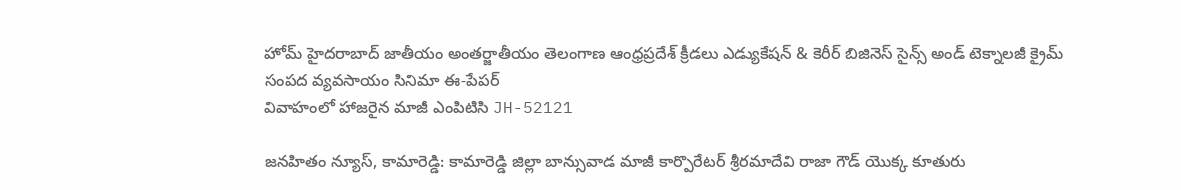హోమ్ హైదరాబాద్‌ జాతీయం అంతర్జాతీయం తెలంగాణ ఆంధ్రప్రదేశ్ క్రీడలు ఎడ్యుకేషన్ & కెరీర్‌ బిజినెస్ సైన్స్‌ అండ్‌ టెక్నాలజీ క్రైమ్‌ సంపద వ్యవసాయం సినిమా ఈ-పేపర్
వివాహంలో హాజరైన మాజీ ఎంపిటిసి JH-52121

జనహితం న్యూస్, కామారెడ్డి: కామారెడ్డి జిల్లా బాన్సువాడ మాజీ కార్పొరేటర్ శ్రీరమాదేవి రాజా గౌడ్ యొక్క కూతురు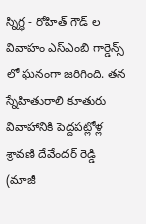స్నిగ్ధ - రోహిత్ గౌడ్ ల వివాహం ఎస్ఎంబి గార్డెన్స్ లో ఘనంగా జరిగింది. తన స్నేహితురాలి కూతురు వివాహానికి పెద్దపట్లోళ్ల శ్రావణి దేవేందర్ రెడ్డి (మాజీ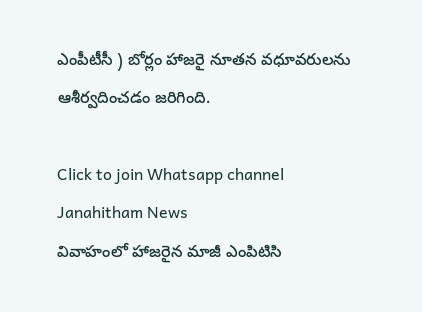ఎంపీటీసీ ) బోర్లం హాజరై నూతన వధూవరులను ఆశీర్వదించడం జరిగింది.

Click to join Whatsapp channel
Janahitham News
వివాహంలో హాజరైన మాజీ ఎంపిటిసి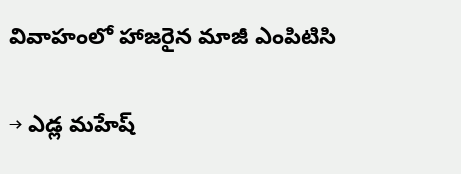వివాహంలో హాజరైన మాజీ ఎంపిటిసి

→ ఎడ్ల మహేష్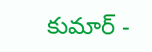కుమార్ -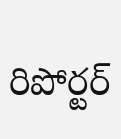రిపోర్టర్